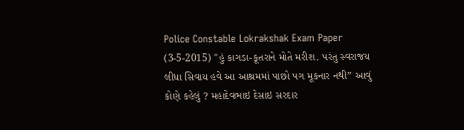Police Constable Lokrakshak Exam Paper (3-5-2015) "હું કાગડા-કૂતરાને મોતે મરીશ. પરંતુ સ્વરાજય લીધા સિવાય હવે આ આશ્રમમાં પાછો પગ મૂકનાર નથી” આવું કોણે કહેલું ? મહાદેવભાઇ દેસાઇ સરદાર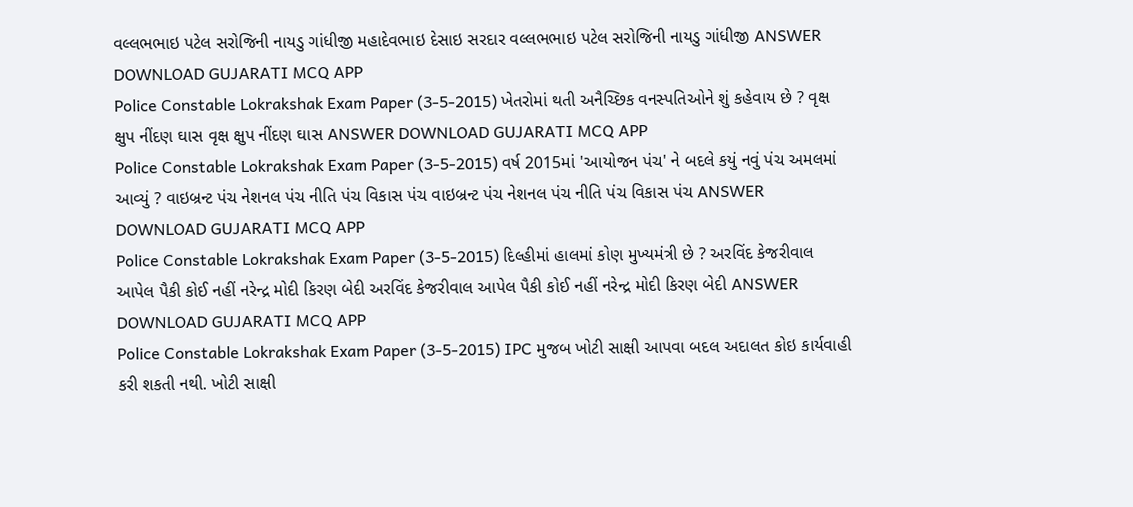વલ્લભભાઇ પટેલ સરોજિની નાયડુ ગાંધીજી મહાદેવભાઇ દેસાઇ સરદાર વલ્લભભાઇ પટેલ સરોજિની નાયડુ ગાંધીજી ANSWER DOWNLOAD GUJARATI MCQ APP
Police Constable Lokrakshak Exam Paper (3-5-2015) ખેતરોમાં થતી અનૈચ્છિક વનસ્પતિઓને શું કહેવાય છે ? વૃક્ષ ક્ષુપ નીંદણ ઘાસ વૃક્ષ ક્ષુપ નીંદણ ઘાસ ANSWER DOWNLOAD GUJARATI MCQ APP
Police Constable Lokrakshak Exam Paper (3-5-2015) વર્ષ 2015માં 'આયોજન પંચ' ને બદલે કયું નવું પંચ અમલમાં આવ્યું ? વાઇબ્રન્ટ પંચ નેશનલ પંચ નીતિ પંચ વિકાસ પંચ વાઇબ્રન્ટ પંચ નેશનલ પંચ નીતિ પંચ વિકાસ પંચ ANSWER DOWNLOAD GUJARATI MCQ APP
Police Constable Lokrakshak Exam Paper (3-5-2015) દિલ્હીમાં હાલમાં કોણ મુખ્યમંત્રી છે ? અરવિંદ કેજરીવાલ આપેલ પૈકી કોઈ નહીં નરેન્દ્ર મોદી કિરણ બેદી અરવિંદ કેજરીવાલ આપેલ પૈકી કોઈ નહીં નરેન્દ્ર મોદી કિરણ બેદી ANSWER DOWNLOAD GUJARATI MCQ APP
Police Constable Lokrakshak Exam Paper (3-5-2015) IPC મુજબ ખોટી સાક્ષી આપવા બદલ અદાલત કોઇ કાર્યવાહી કરી શકતી નથી. ખોટી સાક્ષી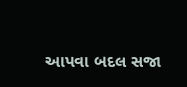આપવા બદલ સજા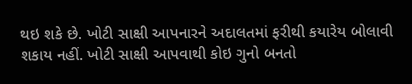થઇ શકે છે. ખોટી સાક્ષી આપનારને અદાલતમાં ફરીથી કયારેય બોલાવી શકાય નહીં. ખોટી સાક્ષી આપવાથી કોઇ ગુનો બનતો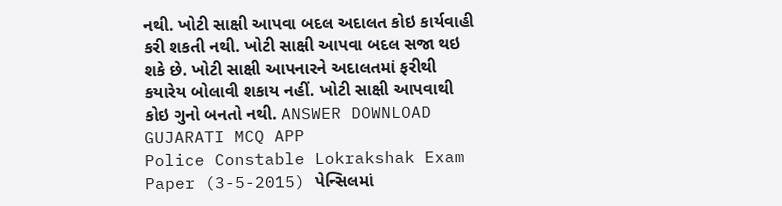નથી. ખોટી સાક્ષી આપવા બદલ અદાલત કોઇ કાર્યવાહી કરી શકતી નથી. ખોટી સાક્ષી આપવા બદલ સજા થઇ શકે છે. ખોટી સાક્ષી આપનારને અદાલતમાં ફરીથી કયારેય બોલાવી શકાય નહીં. ખોટી સાક્ષી આપવાથી કોઇ ગુનો બનતો નથી. ANSWER DOWNLOAD GUJARATI MCQ APP
Police Constable Lokrakshak Exam Paper (3-5-2015) પેન્સિલમાં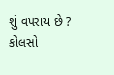શું વપરાય છે ? કોલસો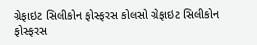ગ્રેફાઇટ સિલીકોન ફોસ્ફરસ કોલસો ગ્રેફાઇટ સિલીકોન ફોસ્ફરસ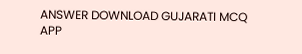ANSWER DOWNLOAD GUJARATI MCQ APP